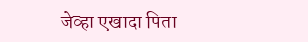जेव्हा एखादा पिता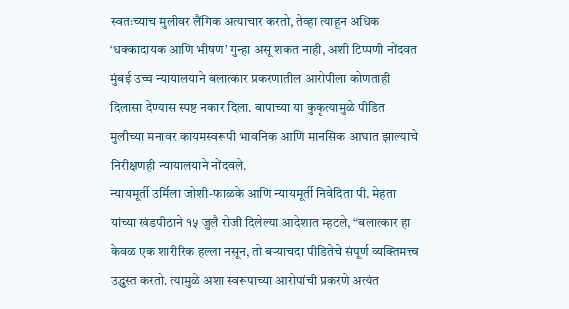स्वतःच्याच मुलीवर लैंगिक अत्याचार करतो, तेव्हा त्याहून अधिक ‘धक्कादायक आणि भीषण’ गुन्हा असू शकत नाही, अशी टिप्पणी नोंदवत मुंबई उच्च न्यायालयाने बलात्कार प्रकरणातील आरोपीला कोणताही दिलासा देण्यास स्पष्ट नकार दिला. बापाच्या या कुकृत्यामुळे पीडित मुलीच्या मनावर कायमस्वरूपी भावनिक आणि मानसिक आघात झाल्याचे निरीक्षणही न्यायालयाने नोंदवले.
न्यायमूर्ती उर्मिला जोशी-फाळके आणि न्यायमूर्ती निवेदिता पी. मेहता यांच्या खंडपीठाने १५ जुलै रोजी दिलेल्या आदेशात म्हटले, “बलात्कार हा केवळ एक शारीरिक हल्ला नसून, तो बऱ्याचदा पीडितेचे संपूर्ण व्यक्तिमत्त्व उद्ध्वस्त करतो. त्यामुळे अशा स्वरूपाच्या आरोपांची प्रकरणे अत्यंत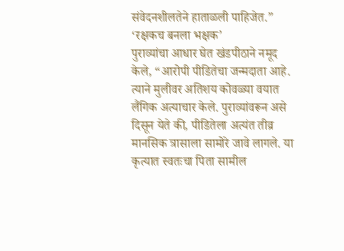संवेदनशीलतेने हाताळली पाहिजेत.”
‘रक्षकच बनला भक्षक’
पुराव्यांचा आधार घेत खंडपीठाने नमूद केले, “आरोपी पीडितेचा जन्मदाता आहे. त्याने मुलीवर अतिशय कोवळ्या वयात लैंगिक अत्याचार केले. पुराव्यांवरून असे दिसून येते की, पीडितेला अत्यंत तीव्र मानसिक त्रासाला सामोरे जावे लागले. या कृत्यात स्वतःचा पिता सामील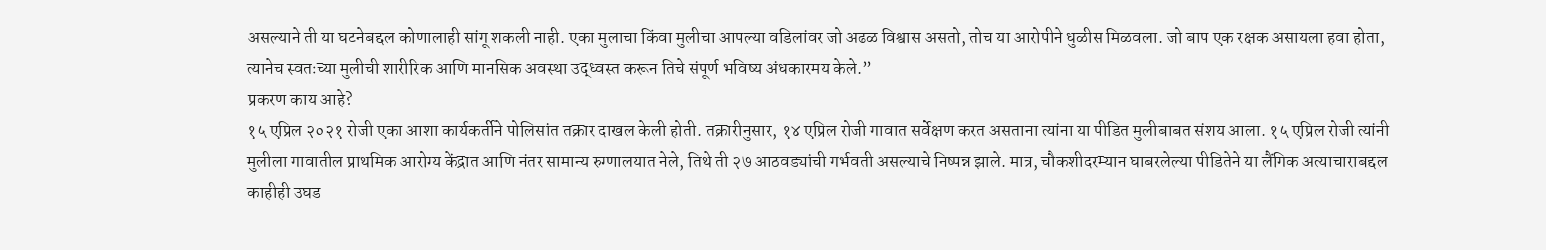असल्याने ती या घटनेबद्दल कोणालाही सांगू शकली नाही. एका मुलाचा किंवा मुलीचा आपल्या वडिलांवर जो अढळ विश्वास असतो, तोच या आरोपीने धुळीस मिळवला. जो बाप एक रक्षक असायला हवा होता, त्यानेच स्वतःच्या मुलीची शारीरिक आणि मानसिक अवस्था उद्ध्वस्त करून तिचे संपूर्ण भविष्य अंधकारमय केले.”
प्रकरण काय आहे?
१५ एप्रिल २०२१ रोजी एका आशा कार्यकर्तीने पोलिसांत तक्रार दाखल केली होती. तक्रारीनुसार, १४ एप्रिल रोजी गावात सर्वेक्षण करत असताना त्यांना या पीडित मुलीबाबत संशय आला. १५ एप्रिल रोजी त्यांनी मुलीला गावातील प्राथमिक आरोग्य केंद्रात आणि नंतर सामान्य रुग्णालयात नेले, तिथे ती २७ आठवड्यांची गर्भवती असल्याचे निष्पन्न झाले. मात्र, चौकशीदरम्यान घाबरलेल्या पीडितेने या लैंगिक अत्याचाराबद्दल काहीही उघड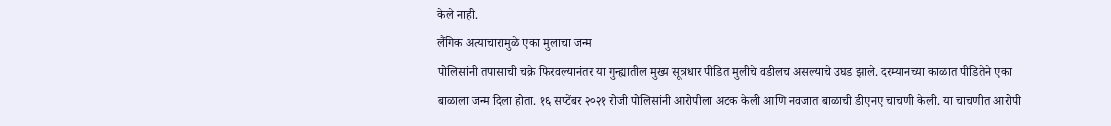केले नाही.
लैंगिक अत्याचारामुळे एका मुलाचा जन्म
पोलिसांनी तपासाची चक्रे फिरवल्यानंतर या गुन्ह्यातील मुख्य सूत्रधार पीडित मुलीचे वडीलच असल्याचे उघड झाले. दरम्यानच्या काळात पीडितेने एका बाळाला जन्म दिला होता. १६ सप्टेंबर २०२१ रोजी पोलिसांनी आरोपीला अटक केली आणि नवजात बाळाची डीएनए चाचणी केली. या चाचणीत आरोपी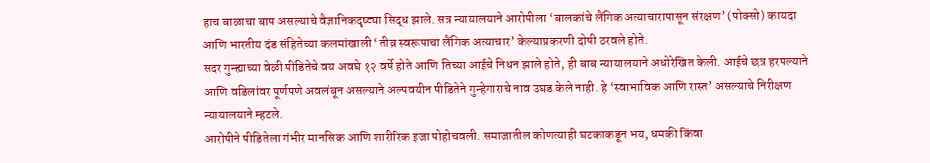हाच बाळाचा बाप असल्याचे वैज्ञानिकदृष्ट्या सिद्ध झाले. सत्र न्यायालयाने आरोपीला ‘बालकांचे लैंगिक अत्याचारापासून संरक्षण’ (पोक्सो) कायदा आणि भारतीय दंड संहितेच्या कलमांखाली ‘तीव्र स्वरूपाचा लैंगिक अत्याचार’ केल्याप्रकरणी दोषी ठरवले होते.
सदर गुन्ह्याच्या वेळी पीडितेचे वय अवघे १२ वर्षे होते आणि तिच्या आईचे निधन झाले होते, ही बाब न्यायालयाने अधोरेखित केली. आईचे छत्र हरपल्याने आणि वडिलांवर पूर्णपणे अवलंबून असल्याने अल्पवयीन पीडितेने गुन्हेगाराचे नाव उघड केले नाही. हे ‘स्वाभाविक आणि रास्त’ असल्याचे निरीक्षण न्यायालयाने म्हटले.
आरोपीने पीडितेला गंभीर मानसिक आणि शारीरिक इजा पोहोचवली. समाजातील कोणत्याही घटकाकडून भय, धमकी किंवा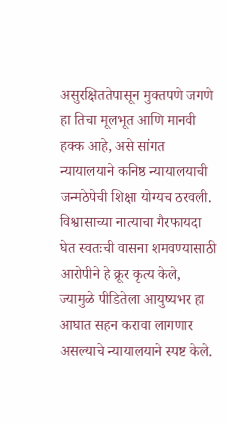असुरक्षिततेपासून मुक्तपणे जगणे हा तिचा मूलभूत आणि मानवी हक्क आहे, असे सांगत न्यायालयाने कनिष्ठ न्यायालयाची जन्मठेपेची शिक्षा योग्यच ठरवली. विश्वासाच्या नात्याचा गैरफायदा घेत स्वतःची वासना शमवण्यासाठी आरोपीने हे क्रूर कृत्य केले, ज्यामुळे पीडितेला आयुष्यभर हा आघात सहन करावा लागणार असल्याचे न्यायालयाने स्पष्ट केले.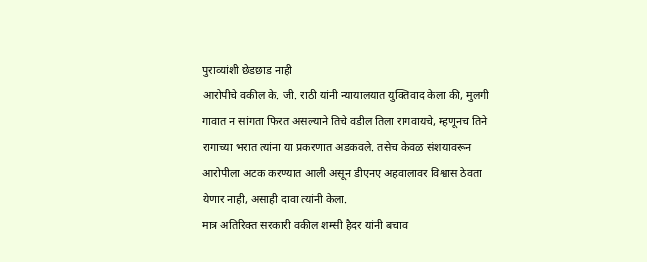पुराव्यांशी छेडछाड नाही
आरोपीचे वकील के. जी. राठी यांनी न्यायालयात युक्तिवाद केला की, मुलगी गावात न सांगता फिरत असल्याने तिचे वडील तिला रागवायचे, म्हणूनच तिने रागाच्या भरात त्यांना या प्रकरणात अडकवले. तसेच केवळ संशयावरून आरोपीला अटक करण्यात आली असून डीएनए अहवालावर विश्वास ठेवता येणार नाही, असाही दावा त्यांनी केला.
मात्र अतिरिक्त सरकारी वकील शम्सी हैदर यांनी बचाव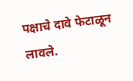पक्षाचे दावे फेटाळून लावले.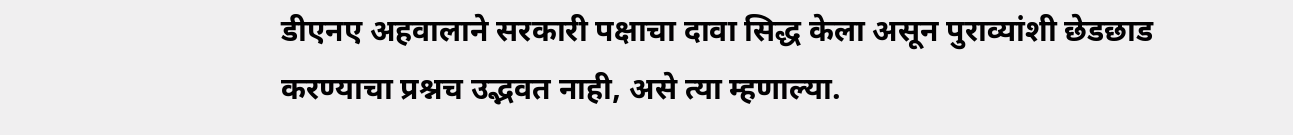डीएनए अहवालाने सरकारी पक्षाचा दावा सिद्ध केला असून पुराव्यांशी छेडछाड करण्याचा प्रश्नच उद्भवत नाही, असे त्या म्हणाल्या.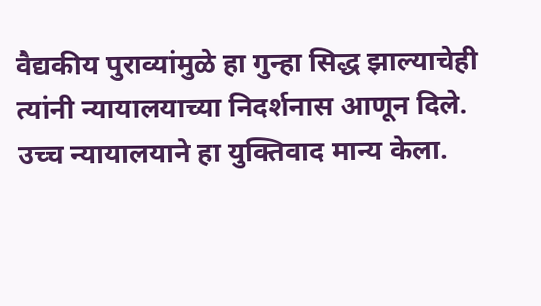वैद्यकीय पुराव्यांमुळे हा गुन्हा सिद्ध झाल्याचेही त्यांनी न्यायालयाच्या निदर्शनास आणून दिले. उच्च न्यायालयाने हा युक्तिवाद मान्य केला.